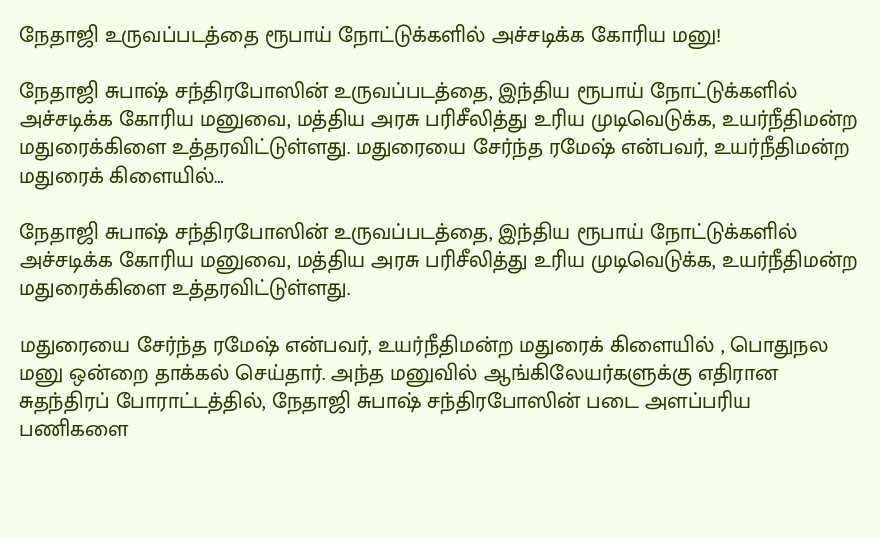நேதாஜி உருவப்படத்தை ரூபாய் நோட்டுக்களில் அச்சடிக்க கோரிய மனு!

நேதாஜி சுபாஷ் சந்திரபோஸின் உருவப்படத்தை, இந்திய ரூபாய் நோட்டுக்களில் அச்சடிக்க கோரிய மனுவை, மத்திய அரசு பரிசீலித்து உரிய முடிவெடுக்க, உயர்நீதிமன்ற மதுரைக்கிளை உத்தரவிட்டுள்ளது. மதுரையை சேர்ந்த ரமேஷ் என்பவர், உயர்நீதிமன்ற மதுரைக் கிளையில்…

நேதாஜி சுபாஷ் சந்திரபோஸின் உருவப்படத்தை, இந்திய ரூபாய் நோட்டுக்களில் அச்சடிக்க கோரிய மனுவை, மத்திய அரசு பரிசீலித்து உரிய முடிவெடுக்க, உயர்நீதிமன்ற மதுரைக்கிளை உத்தரவிட்டுள்ளது.

மதுரையை சேர்ந்த ரமேஷ் என்பவர், உயர்நீதிமன்ற மதுரைக் கிளையில் , பொதுநல மனு ஒன்றை தாக்கல் செய்தார். அந்த மனுவில் ஆங்கிலேயர்களுக்கு எதிரான சுதந்திரப் போராட்டத்தில், நேதாஜி சுபாஷ் சந்திரபோஸின் படை அளப்பரிய பணிகளை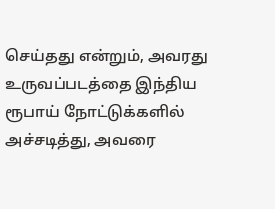செய்தது என்றும், அவரது உருவப்படத்தை இந்திய ரூபாய் நோட்டுக்களில் அச்சடித்து, அவரை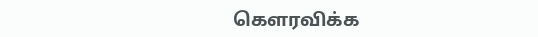கெளரவிக்க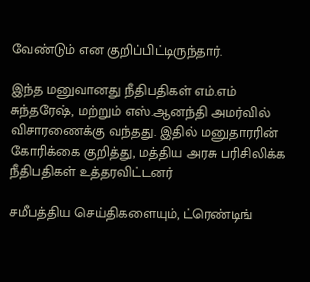வேண்டும் என குறிப்பிட்டிருந்தார்.

இந்த மனுவானது நீதிபதிகள் எம்.எம் சுந்தரேஷ், மற்றும் எஸ்.ஆனந்தி அமர்வில் விசாரணைக்கு வந்தது. இதில் மனுதாரரின் கோரிக்கை குறித்து, மத்திய அரசு பரிசிலிக்க நீதிபதிகள் உத்தரவிட்டனர்

சமீபத்திய செய்திகளையும், ட்ரெண்டிங்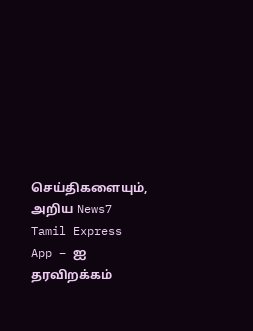செய்திகளையும், அறிய News7 Tamil Express App – ஐ தரவிறக்கம்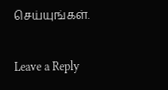செய்யுங்கள்.

Leave a Reply